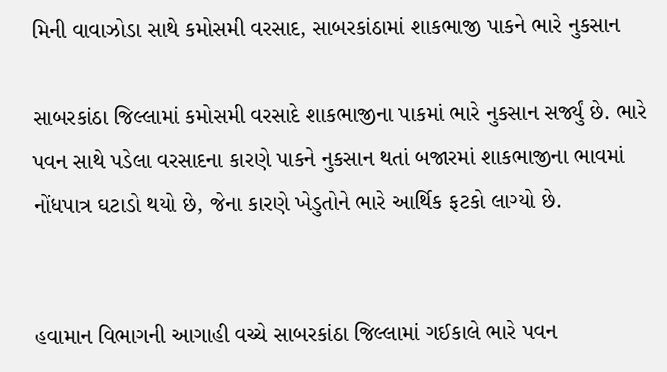મિની વાવાઝોડા સાથે કમોસમી વરસાદ, સાબરકાંઠામાં શાકભાજી પાકને ભારે નુકસાન

સાબરકાંઠા જિલ્લામાં કમોસમી વરસાદે શાકભાજીના પાકમાં ભારે નુકસાન સર્જ્યું છે. ભારે પવન સાથે પડેલા વરસાદના કારણે પાકને નુકસાન થતાં બજારમાં શાકભાજીના ભાવમાં નોંધપાત્ર ઘટાડો થયો છે, જેના કારણે ખેડુતોને ભારે આર્થિક ફટકો લાગ્યો છે.


હવામાન વિભાગની આગાહી વચ્ચે સાબરકાંઠા જિલ્લામાં ગઈકાલે ભારે પવન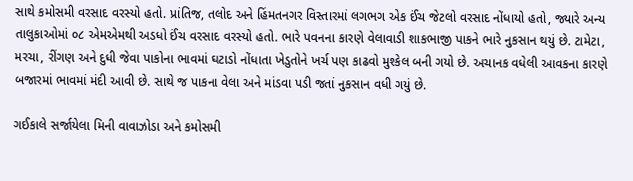સાથે કમોસમી વરસાદ વરસ્યો હતો. પ્રાંતિજ, તલોદ અને હિંમતનગર વિસ્તારમાં લગભગ એક ઈંચ જેટલો વરસાદ નોંધાયો હતો, જ્યારે અન્ય તાલુકાઓમાં ૦૮ એમએમથી અડધો ઈંચ વરસાદ વરસ્યો હતો. ભારે પવનના કારણે વેલાવાડી શાકભાજી પાકને ભારે નુકસાન થયું છે. ટામેટા, મરચા, રીંગણ અને દુધી જેવા પાકોના ભાવમાં ઘટાડો નોંધાતા ખેડુતોને ખર્ચ પણ કાઢવો મુશ્કેલ બની ગયો છે. અચાનક વધેલી આવકના કારણે બજારમાં ભાવમાં મંદી આવી છે. સાથે જ પાકના વેલા અને માંડવા પડી જતાં નુકસાન વધી ગયું છે.

ગઈકાલે સર્જાયેલા મિની વાવાઝોડા અને કમોસમી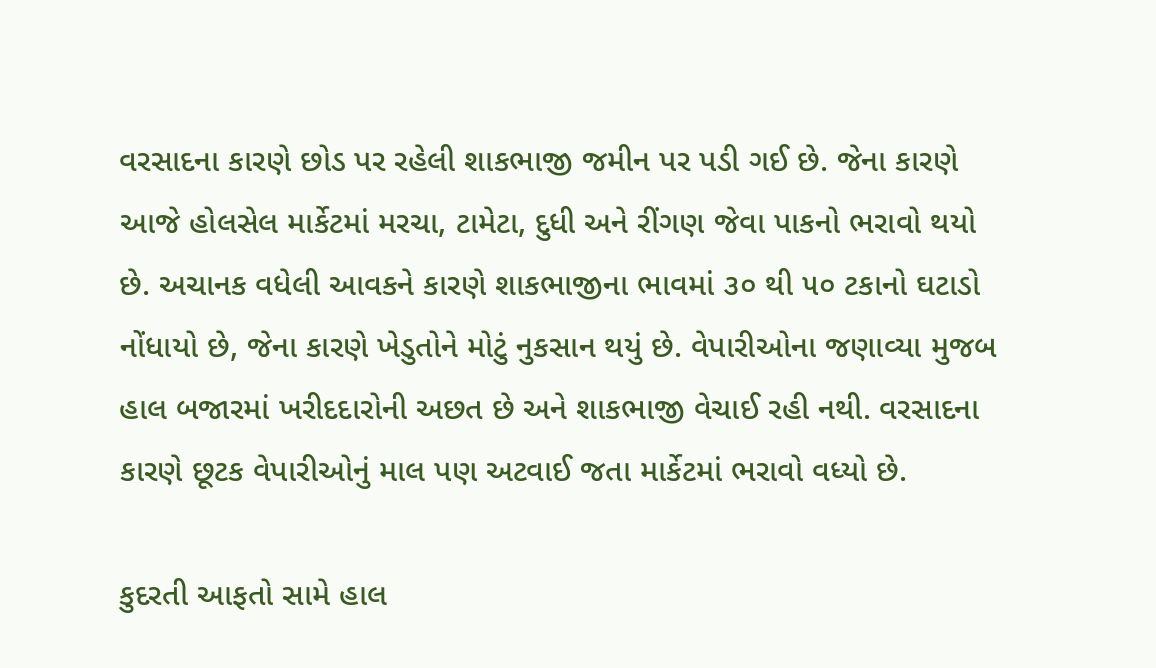વરસાદના કારણે છોડ પર રહેલી શાકભાજી જમીન પર પડી ગઈ છે. જેના કારણે આજે હોલસેલ માર્કેટમાં મરચા, ટામેટા, દુધી અને રીંગણ જેવા પાકનો ભરાવો થયો છે. અચાનક વધેલી આવકને કારણે શાકભાજીના ભાવમાં ૩૦ થી ૫૦ ટકાનો ઘટાડો નોંધાયો છે, જેના કારણે ખેડુતોને મોટું નુકસાન થયું છે. વેપારીઓના જણાવ્યા મુજબ હાલ બજારમાં ખરીદદારોની અછત છે અને શાકભાજી વેચાઈ રહી નથી. વરસાદના કારણે છૂટક વેપારીઓનું માલ પણ અટવાઈ જતા માર્કેટમાં ભરાવો વધ્યો છે.

કુદરતી આફતો સામે હાલ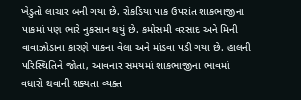ખેડુતો લાચાર બની ગયા છે. રોકડિયા પાક ઉપરાંત શાકભાજીના પાકમાં પણ ભારે નુકસાન થયું છે. કમોસમી વરસાદ અને મિની વાવાઝોડાના કારણે પાકના વેલા અને માંડવા પડી ગયા છે. હાલની પરિસ્થિતિને જોતા, આવનાર સમયમાં શાકભાજીના ભાવમાં વધારો થવાની શક્યતા વ્યક્ત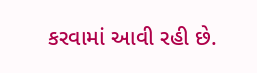કરવામાં આવી રહી છે.